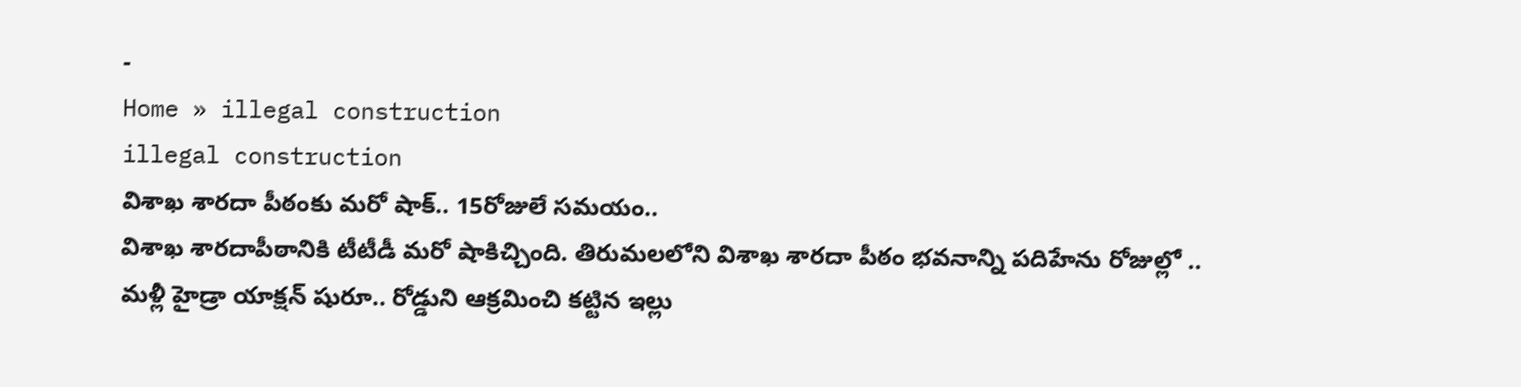-
Home » illegal construction
illegal construction
విశాఖ శారదా పీఠంకు మరో షాక్.. 15రోజులే సమయం..
విశాఖ శారదాపీఠానికి టీటీడీ మరో షాకిచ్చింది. తిరుమలలోని విశాఖ శారదా పీఠం భవనాన్ని పదిహేను రోజుల్లో ..
మళ్లీ హైడ్రా యాక్షన్ షురూ.. రోడ్డుని ఆక్రమించి కట్టిన ఇల్లు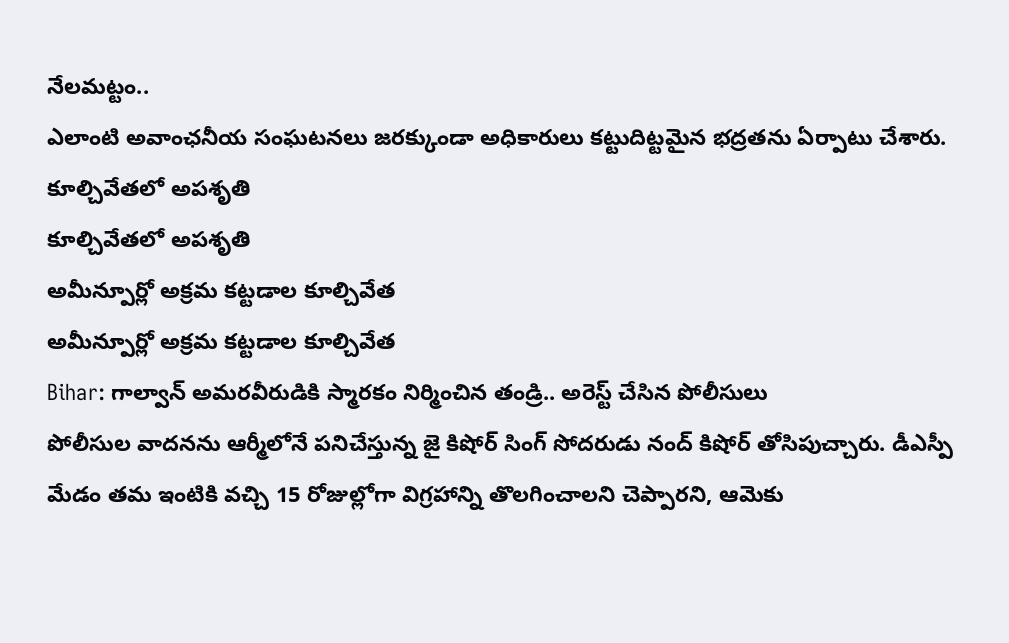నేలమట్టం..
ఎలాంటి అవాంఛనీయ సంఘటనలు జరక్కుండా అధికారులు కట్టుదిట్టమైన భద్రతను ఏర్పాటు చేశారు.
కూల్చివేతలో అపశృతి
కూల్చివేతలో అపశృతి
అమీన్పూర్లో అక్రమ కట్టడాల కూల్చివేత
అమీన్పూర్లో అక్రమ కట్టడాల కూల్చివేత
Bihar: గాల్వాన్ అమరవీరుడికి స్మారకం నిర్మించిన తండ్రి.. అరెస్ట్ చేసిన పోలీసులు
పోలీసుల వాదనను ఆర్మీలోనే పనిచేస్తున్న జై కిషోర్ సింగ్ సోదరుడు నంద్ కిషోర్ తోసిపుచ్చారు. డీఎస్పీ మేడం తమ ఇంటికి వచ్చి 15 రోజుల్లోగా విగ్రహాన్ని తొలగించాలని చెప్పారని, ఆమెకు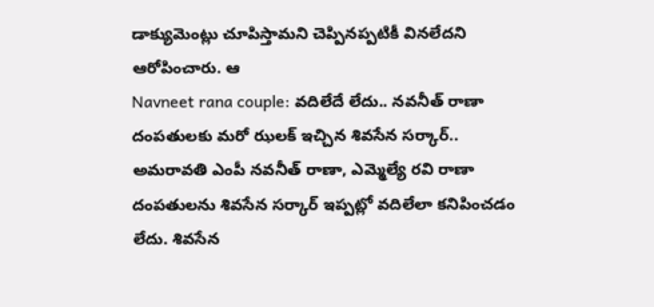డాక్యుమెంట్లు చూపిస్తామని చెప్పినప్పటికీ వినలేదని ఆరోపించారు. ఆ
Navneet rana couple: వదిలేదే లేదు.. నవనీత్ రాణా దంపతులకు మరో ఝలక్ ఇచ్చిన శివసేన సర్కార్..
అమరావతి ఎంపీ నవనీత్ రాణా, ఎమ్మెల్యే రవి రాణా దంపతులను శివసేన సర్కార్ ఇప్పట్లో వదిలేలా కనిపించడం లేదు. శివసేన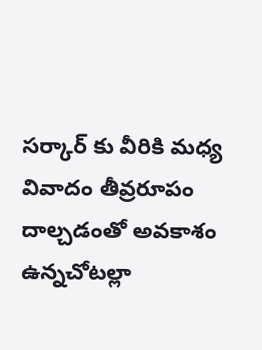సర్కార్ కు వీరికి మధ్య వివాదం తీవ్రరూపం దాల్చడంతో అవకాశం ఉన్నచోటల్లా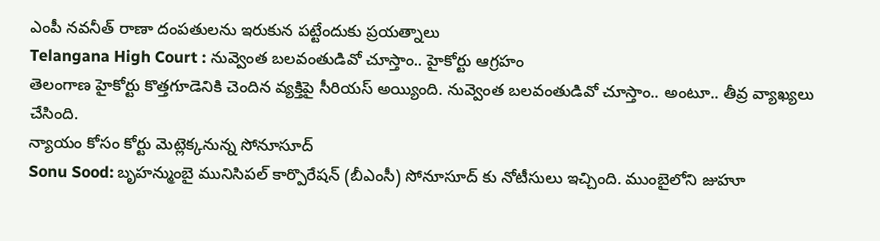ఎంపీ నవనీత్ రాణా దంపతులను ఇరుకున పట్టేందుకు ప్రయత్నాలు
Telangana High Court : నువ్వెంత బలవంతుడివో చూస్తాం.. హైకోర్టు ఆగ్రహం
తెలంగాణ హైకోర్టు కొత్తగూడెనికి చెందిన వ్యక్తిపై సీరియస్ అయ్యింది. నువ్వెంత బలవంతుడివో చూస్తాం.. అంటూ.. తీవ్ర వ్యాఖ్యలు చేసింది.
న్యాయం కోసం కోర్టు మెట్లెక్కనున్న సోనూసూద్
Sonu Sood: బృహన్ముంబై మునిసిపల్ కార్పొరేషన్ (బీఎంసీ) సోనూసూద్ కు నోటీసులు ఇచ్చింది. ముంబైలోని జుహూ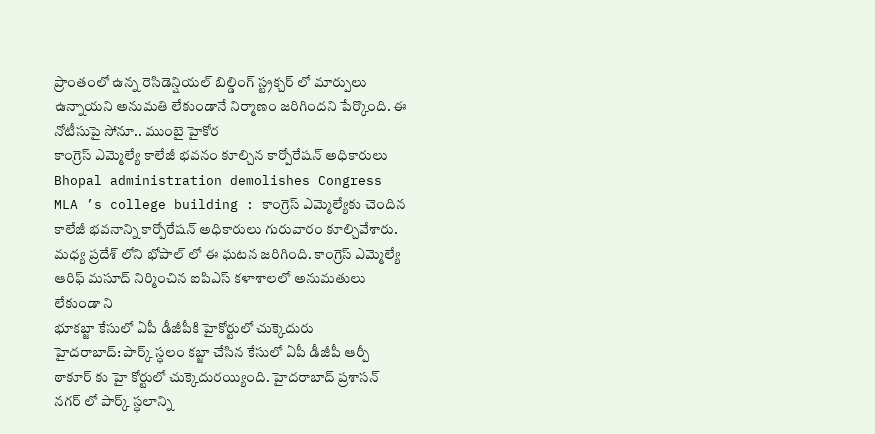ప్రాంతంలో ఉన్న రెసిడెన్షియల్ బిల్డింగ్ స్ట్రక్చర్ లో మార్పులు ఉన్నాయని అనుమతి లేకుండానే నిర్మాణం జరిగిందని పేర్కొంది. ఈ నోటీసుపై సోనూ.. ముంబై హైకోర
కాంగ్రెస్ ఎమ్మెల్యే కాలేజీ భవనం కూల్చిన కార్పోరేషన్ అధికారులు
Bhopal administration demolishes Congress MLA ’s college building : కాంగ్రెస్ ఎమ్మెల్యేకు చెందిన కాలేజీ భవనాన్ని కార్పోరేషన్ అధికారులు గురువారం కూల్చివేశారు. మధ్య ప్రదేశ్ లోని భోపాల్ లో ఈ ఘటన జరిగింది. కాంగ్రెస్ ఎమ్మెల్యే ఆరిఫ్ మసూద్ నిర్మించిన ఐపిఎస్ కళాశాలలో అనుమతులు లేకుండా ని
భూకబ్జా కేసులో ఏపీ డీజీపీకి హైకోర్టులో చుక్కెదురు
హైదరాబాద్: పార్క్ స్ధలం కబ్జా చేసిన కేసులో ఏపీ డీజీపీ ఆర్పీ ఠాకూర్ కు హై కోర్టులో చుక్కెదురయ్యింది. హైదరాబాద్ ప్రశాసన్ నగర్ లో పార్క్ స్ధలాన్ని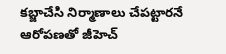కబ్జాచేసి నిర్మాణాలు చేపట్టారనే ఆరోపణతో జీహెచ్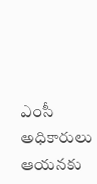ఎంసీ అధికారులు ఆయనకు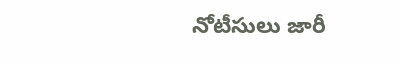నోటీసులు జారీ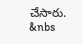చేసారు. &nbs